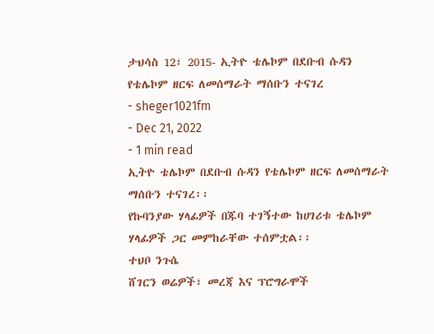ታህሳስ 12፣ 2015- ኢትዮ ቴሌኮም በደቡብ ሱዳን የቴሌኮም ዘርፍ ለመሰማራት ማሰቡን ተናገረ
- sheger1021fm
- Dec 21, 2022
- 1 min read
ኢትዮ ቴሌኮም በደቡብ ሱዳን የቴሌኮም ዘርፍ ለመሰማራት ማሰቡን ተናገረ፡፡
የኩባንያው ሃላፊዎች በጁባ ተገኝተው ከሀገሪቱ ቴሌኮም ሃላፊዎች ጋር መምከራቸው ተሰምቷል፡፡
ተህቦ ንጉሴ
ሸገርን ወሬዎች፣ መረጃ እና ፕሮግራሞች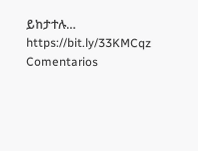ይከታተሉ…
https://bit.ly/33KMCqz
Comentarios